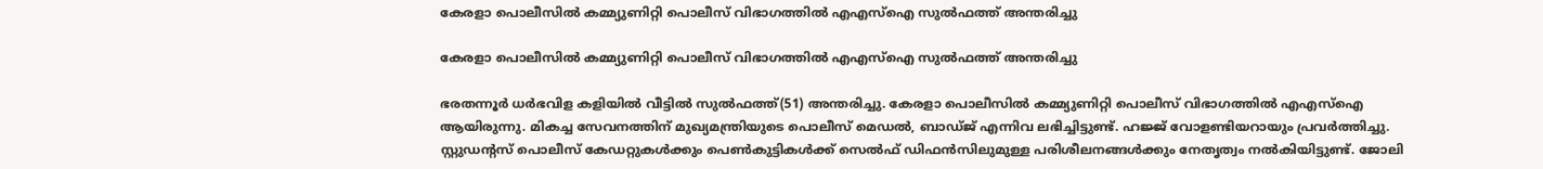കേരളാ പൊലീസില്‍ കമ്മ്യുണിറ്റി പൊലീസ് വിഭാഗത്തില്‍ എഎസ്ഐ സുൽഫത്ത് അന്തരിച്ചു

കേരളാ പൊലീസില്‍ കമ്മ്യുണിറ്റി പൊലീസ് വിഭാഗത്തില്‍ എഎസ്ഐ സുൽഫത്ത് അന്തരിച്ചു

ഭരതന്നൂര്‍ ധര്‍ഭവിള കളിയില്‍ വീട്ടില്‍ സുല്‍ഫത്ത്(51) അന്തരിച്ചു. കേരളാ പൊലീസില്‍ കമ്മ്യുണിറ്റി പൊലീസ് വിഭാഗത്തില്‍ എഎസ്ഐ ആയിരുന്നു. മികച്ച സേവനത്തിന് മുഖ്യമന്ത്രിയുടെ പൊലീസ് മെഡല്‍, ബാഡ്ജ് എന്നിവ ലഭിച്ചിട്ടുണ്ട്. ഹജ്ജ് വോളണ്ടിയറായും പ്രവര്‍ത്തിച്ചു. സ്റ്റുഡന്റസ് പൊലീസ് കേഡറ്റുകള്‍ക്കും പെണ്‍കുട്ടികള്‍ക്ക് സെല്‍ഫ് ഡിഫന്‍സിലുമുള്ള പരിശീലനങ്ങള്‍ക്കും നേതൃത്വം നൽകിയിട്ടുണ്ട്. ജോലി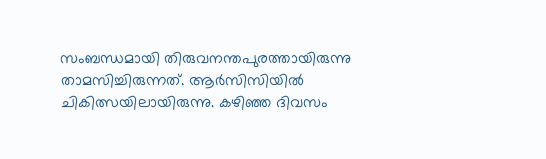സംബന്ധമായി തിരുവനന്തപുരത്തായിരുന്നു താമസിച്ചിരുന്നത്. ആര്‍സിസിയില്‍ ചികിത്സയിലായിരുന്നു. കഴിഞ്ഞ ദിവസം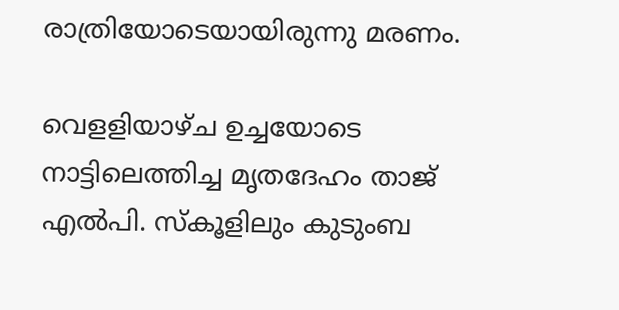രാത്രിയോടെയായിരുന്നു മരണം.

വെളളിയാഴ്ച ഉച്ചയോടെ നാട്ടിലെത്തിച്ച മൃതദേഹം താജ് എല്‍പി. സ്‌കൂളിലും കുടുംബ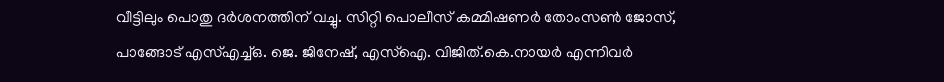വീട്ടിലും പൊതു ദര്‍ശനത്തിന് വച്ചു. സിറ്റി പൊലീസ് കമ്മിഷണര്‍ തോംസണ്‍ ജോസ്, പാങ്ങോട് എസ്എച്ച്ഒ. ജെ. ജിനേഷ്, എസ്‌ഐ. വിജിത്.കെ.നായര്‍ എന്നിവര്‍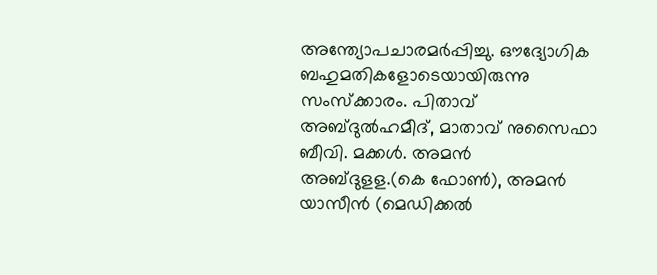അന്ത്യോപചാരമര്‍പ്പിച്ചു. ഔദ്യോഗിക ബഹുമതികളോടെയായിരുന്നു സംസ്ക്കാരം. പിതാവ് അബ്ദുല്‍ഹമീദ്, മാതാവ് നുസൈഫാ ബീവി. മക്കള്‍. അമന്‍ അബ്ദുളള.(കെ ഫോണ്‍), അമന്‍ യാസീന്‍ (മെഡിക്കല്‍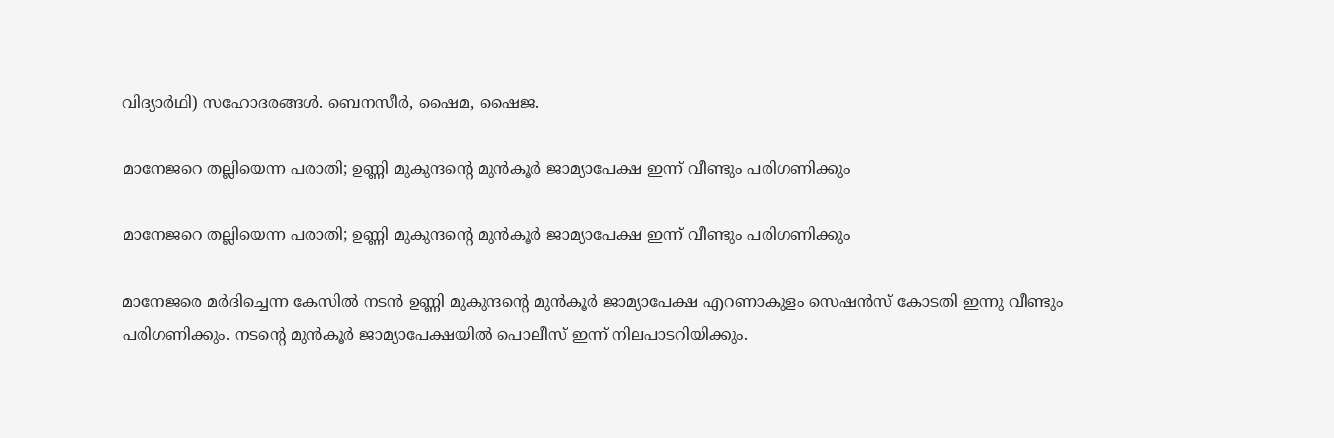വിദ്യാര്‍ഥി) സഹോദരങ്ങള്‍. ബെനസീര്‍, ഷൈമ, ഷൈജ.

മാനേജറെ തല്ലിയെന്ന പരാതി; ഉണ്ണി മുകുന്ദന്‍റെ മുൻകൂർ ജാമ്യാപേക്ഷ ഇന്ന് വീണ്ടും പരിഗണിക്കും

മാനേജറെ തല്ലിയെന്ന പരാതി; ഉണ്ണി മുകുന്ദന്‍റെ മുൻകൂർ ജാമ്യാപേക്ഷ ഇന്ന് വീണ്ടും പരിഗണിക്കും

മാനേജരെ മർദിച്ചെന്ന കേസിൽ നടൻ ഉണ്ണി മുകുന്ദന്‍റെ മുൻകൂർ ജാമ്യാപേക്ഷ എറണാകുളം സെഷൻസ് കോടതി ഇന്നു വീണ്ടും പരിഗണിക്കും. നടന്‍റെ മുന്‍കൂര്‍ ജാമ്യാപേക്ഷയില്‍ പൊലീസ് ഇന്ന് നിലപാടറിയിക്കും.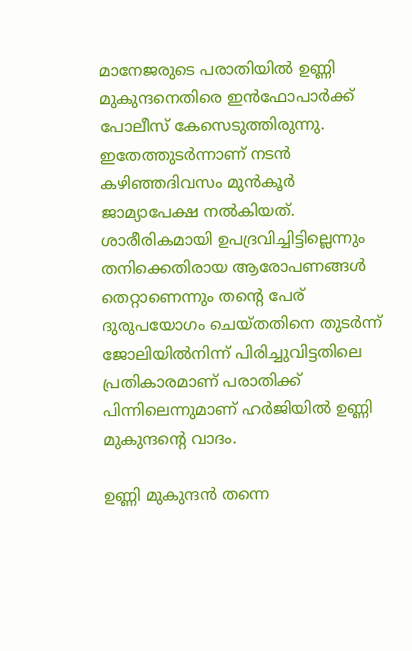മാനേജരുടെ പരാതിയിൽ ഉണ്ണി മുകുന്ദനെതിരെ ഇന്‍ഫോപാര്‍ക്ക് പോലീസ് കേസെടുത്തിരുന്നു. ഇതേത്തുടർന്നാണ് നടൻ കഴിഞ്ഞദിവസം മുൻകൂർ ജാമ്യാപേക്ഷ നൽകിയത്. ശാരീരികമായി ഉപദ്രവിച്ചിട്ടില്ലെന്നും തനിക്കെതിരായ ആരോപണങ്ങൾ തെറ്റാണെന്നും തന്റെ പേര് ദുരുപയോഗം ചെയ്തതിനെ തുടർന്ന് ജോലിയിൽനിന്ന് പിരിച്ചുവിട്ടതിലെ പ്രതികാരമാണ് പരാതിക്ക്‌ പിന്നിലെന്നുമാണ് ഹർജിയിൽ ഉണ്ണി മുകുന്ദന്‍റെ വാദം.

ഉണ്ണി മുകുന്ദൻ തന്നെ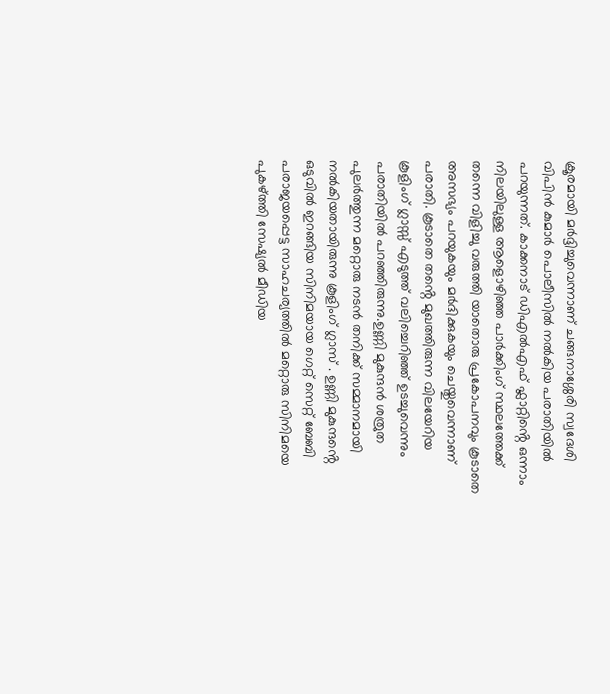ക്രൂരമായി മർദ്ദിച്ചുവെന്നാണ് ചങ്ങനാശ്ശേരി സ്വദേശി വിപിൻ കുമാർ പൊലീസിൽ നൽകിയ പരാതിയിൽ പറയുന്നത്. കാക്കനാട് ഡിഎൽഎഫ് ഫ്ലാറ്റിൻ്റെ ഒന്നാം നിലയിലുള്ള ആളൊഴിഞ്ഞ പാർക്കിംഗ് സ്ഥലത്തേക്ക് തന്നെ വിളിച്ചു വരുത്തി യാതൊരു പ്രകോപനവും കൂടാതെ അസഭ്യം പറയുകയും മർദിക്കുകയും ചെയ്തുവെന്നാണ് പരാതി. കൂടാതെ തൻ്റെ മുഖത്തിരുന്ന വിലയേറിയ കൂളിംഗ് ഗ്ലാസ്സ് എടുത്ത് വലിച്ചെറിഞ്ഞ് ഉടച്ചുവെന്നും പരാതിയില്‍ പറഞ്ഞിരുന്നു.ഉണ്ണി മുകുന്ദൻ ശത്രുത പുലർത്തുന്ന മറ്റൊരു നടൻ തനിക്ക് സമ്മാനമായി നൽകിയതായിരുന്നു കൂളിംഗ് ഗ്ലാസ് . ഉണ്ണി മുകുന്ദൻ്റെ ഒടുവിൽ ഇറങ്ങിയ സിനിമയായ ഗെറ്റ് സെറ്റ് ബേബി പരാജയപ്പെട്ട സാഹചര്യത്തിൽ മറ്റൊരു സിനിമയെ പുകഴ്ത്തി സേഷ്യൽ മീഡിയ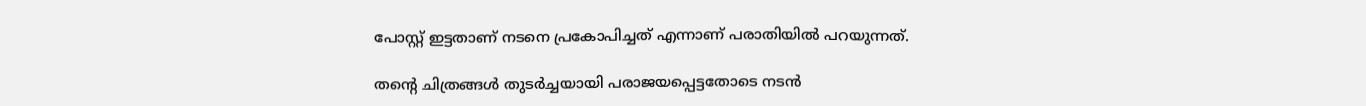പോസ്റ്റ് ഇട്ടതാണ് നടനെ പ്രകോപിച്ചത് എന്നാണ് പരാതിയിൽ പറയുന്നത്.

തൻ്റെ ചിത്രങ്ങൾ തുടർച്ചയായി പരാജയപ്പെട്ടതോടെ നടൻ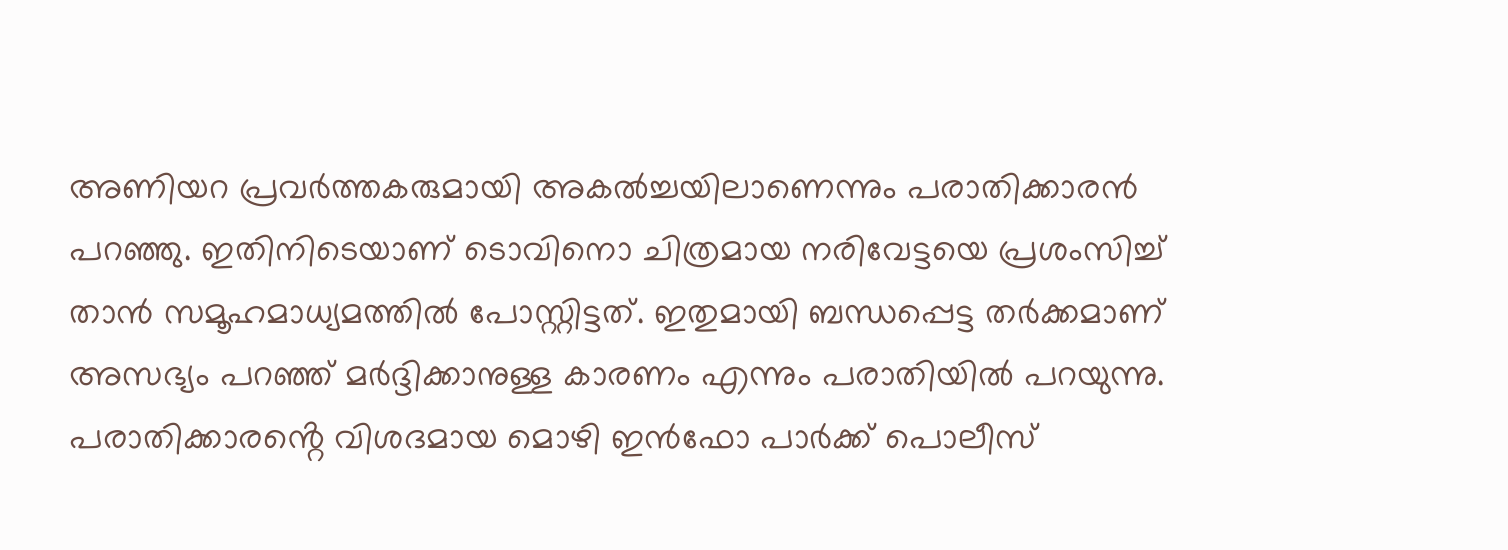അണിയറ പ്രവർത്തകരുമായി അകൽച്ചയിലാണെന്നും പരാതിക്കാരൻ പറഞ്ഞു. ഇതിനിടെയാണ് ടൊവിനൊ ചിത്രമായ നരിവേട്ടയെ പ്രശംസിച്ച് താൻ സമൂഹമാധ്യമത്തിൽ പോസ്റ്റിട്ടത്. ഇതുമായി ബന്ധപ്പെട്ട തർക്കമാണ് അസഭ്യം പറഞ്ഞ് മർദ്ദിക്കാനുള്ള കാരണം എന്നും പരാതിയിൽ പറയുന്നു. പരാതിക്കാരൻ്റെ വിശദമായ മൊഴി ഇൻഫോ പാർക്ക് പൊലീസ്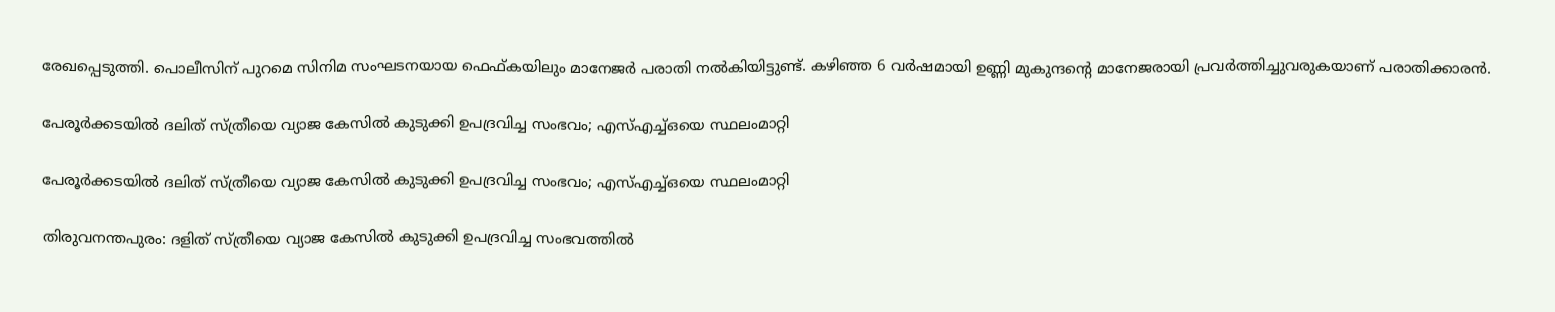രേഖപ്പെടുത്തി. പൊലീസിന് പുറമെ സിനിമ സംഘടനയായ ഫെഫ്കയിലും മാനേജർ പരാതി നൽകിയിട്ടുണ്ട്. കഴിഞ്ഞ 6 വർഷമായി ഉണ്ണി മുകുന്ദൻ്റെ മാനേജരായി പ്രവർത്തിച്ചുവരുകയാണ് പരാതിക്കാരൻ.

പേരൂര്‍ക്കടയില്‍ ദലിത് സ്ത്രീയെ വ്യാജ കേസില്‍ കുടുക്കി ഉപദ്രവിച്ച സംഭവം; എസ്എച്ച്ഒയെ സ്ഥലംമാറ്റി

പേരൂര്‍ക്കടയില്‍ ദലിത് സ്ത്രീയെ വ്യാജ കേസില്‍ കുടുക്കി ഉപദ്രവിച്ച സംഭവം; എസ്എച്ച്ഒയെ സ്ഥലംമാറ്റി

തിരുവനന്തപുരം: ദളിത് സ്ത്രീയെ വ്യാജ കേസില്‍ കുടുക്കി ഉപദ്രവിച്ച സംഭവത്തില്‍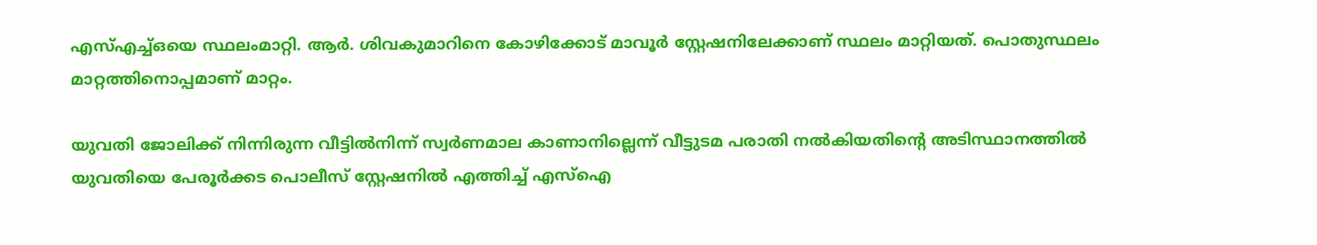എസ്എച്ച്ഒയെ സ്ഥലംമാറ്റി. ആര്‍. ശിവകുമാറിനെ കോഴിക്കോട് മാവൂര്‍ സ്റ്റേഷനിലേക്കാണ് സ്ഥലം മാറ്റിയത്. പൊതുസ്ഥലം മാറ്റത്തിനൊപ്പമാണ് മാറ്റം.

യുവതി ജോലിക്ക് നിന്നിരുന്ന വീട്ടില്‍നിന്ന് സ്വര്‍ണമാല കാണാനില്ലെന്ന് വീട്ടുടമ പരാതി നല്‍കിയതിന്റെ അടിസ്ഥാനത്തില്‍ യുവതിയെ പേരൂര്‍ക്കട പൊലീസ് സ്റ്റേഷനില്‍ എത്തിച്ച് എസ്‌ഐ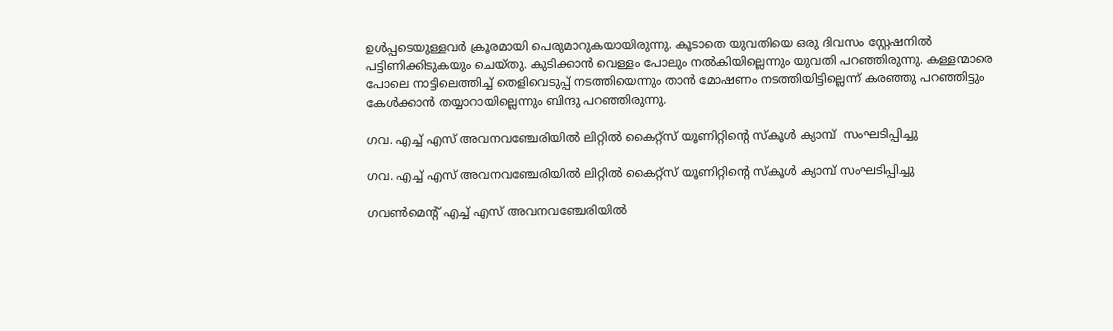ഉള്‍പ്പടെയുള്ളവര്‍ ക്രൂരമായി പെരുമാറുകയായിരുന്നു. കൂടാതെ യുവതിയെ ഒരു ദിവസം സ്റ്റേഷനില്‍ പട്ടിണിക്കിടുകയും ചെയ്തു. കുടിക്കാന്‍ വെള്ളം പോലും നല്‍കിയില്ലെന്നും യുവതി പറഞ്ഞിരുന്നു. കള്ളന്മാരെ പോലെ നാട്ടിലെത്തിച്ച് തെളിവെടുപ്പ് നടത്തിയെന്നും താന്‍ മോഷണം നടത്തിയിട്ടില്ലെന്ന് കരഞ്ഞു പറഞ്ഞിട്ടും കേള്‍ക്കാന്‍ തയ്യാറായില്ലെന്നും ബിന്ദു പറഞ്ഞിരുന്നു.

ഗവ. എച്ച് എസ് അവനവഞ്ചേരിയിൽ ലിറ്റിൽ കൈറ്റ്സ് യൂണിറ്റിന്റെ സ്കൂൾ ക്യാമ്പ്  സംഘടിപ്പിച്ചു

ഗവ. എച്ച് എസ് അവനവഞ്ചേരിയിൽ ലിറ്റിൽ കൈറ്റ്സ് യൂണിറ്റിന്റെ സ്കൂൾ ക്യാമ്പ് സംഘടിപ്പിച്ചു

ഗവൺമെന്റ് എച്ച് എസ് അവനവഞ്ചേരിയിൽ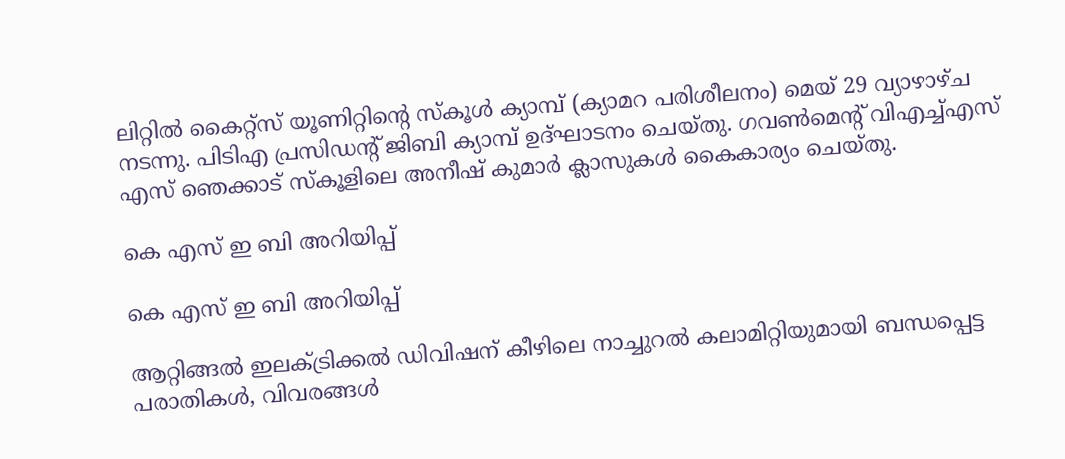ലിറ്റിൽ കൈറ്റ്സ് യൂണിറ്റിന്റെ സ്കൂൾ ക്യാമ്പ് (ക്യാമറ പരിശീലനം) മെയ് 29 വ്യാഴാഴ്ച നടന്നു. പിടിഎ പ്രസിഡന്റ് ജിബി ക്യാമ്പ് ഉദ്ഘാടനം ചെയ്തു. ഗവൺമെന്റ് വിഎച്ച്എസ് എസ് ഞെക്കാട് സ്കൂളിലെ അനീഷ് കുമാർ ക്ലാസുകൾ കൈകാര്യം ചെയ്തു.

കെ എസ് ഇ ബി അറിയിപ്പ്

കെ എസ് ഇ ബി അറിയിപ്പ്

ആറ്റിങ്ങൽ ഇലക്ട്രിക്കൽ ഡിവിഷന് കീഴിലെ നാച്ചുറൽ കലാമിറ്റിയുമായി ബന്ധപ്പെട്ട പരാതികൾ, വിവരങ്ങൾ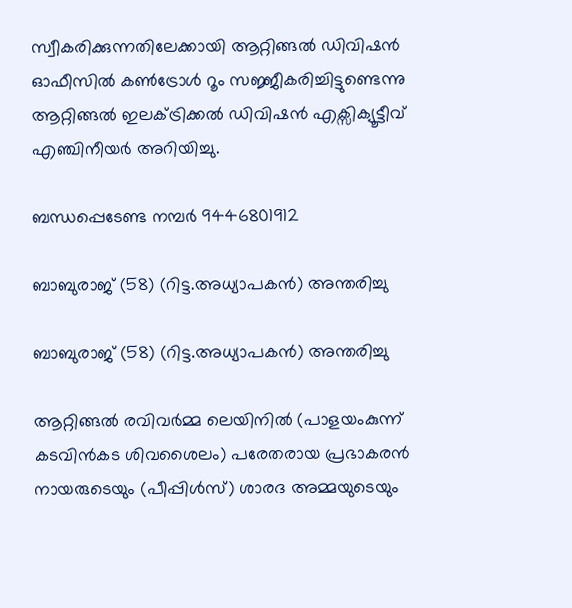സ്വീകരിക്കുന്നതിലേക്കായി ആറ്റിങ്ങൽ ഡിവിഷൻ ഓഫീസിൽ കൺട്രോൾ റൂം സജ്ജീകരിച്ചിട്ടുണ്ടെന്നു ആറ്റിങ്ങൽ ഇലക്ട്രിക്കൽ ഡിവിഷൻ എക്സിക്യൂട്ടീവ് എഞ്ചിനീയർ അറിയിച്ചു.

ബന്ധപ്പെടേണ്ട നമ്പർ 9446801912

ബാബുരാജ് (58) (റിട്ട.അധ്യാപകൻ) അന്തരിച്ചു

ബാബുരാജ് (58) (റിട്ട.അധ്യാപകൻ) അന്തരിച്ചു

ആറ്റിങ്ങൽ രവിവർമ്മ ലെയിനിൽ (പാളയംകുന്ന് കടവിൻകട ശിവശൈലം) പരേതരായ പ്രഭാകരൻ നായരുടെയും (പീപ്പിൾസ്) ശാരദ അമ്മയുടെയും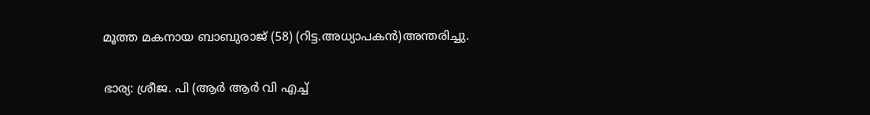മൂത്ത മകനായ ബാബുരാജ് (58) (റിട്ട.അധ്യാപകൻ)അന്തരിച്ചു.

ഭാര്യ: ശ്രീജ. പി (ആർ ആർ വി എച്ച്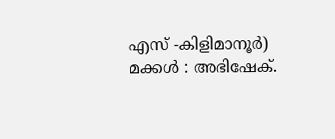എസ് -കിളിമാനൂർ)
മക്കൾ : അഭിഷേക്.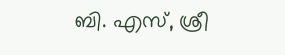ബി. എസ്, ശ്രീ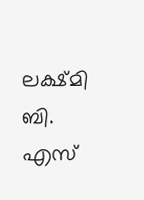ലക്ഷ്മി ബി. എസ്